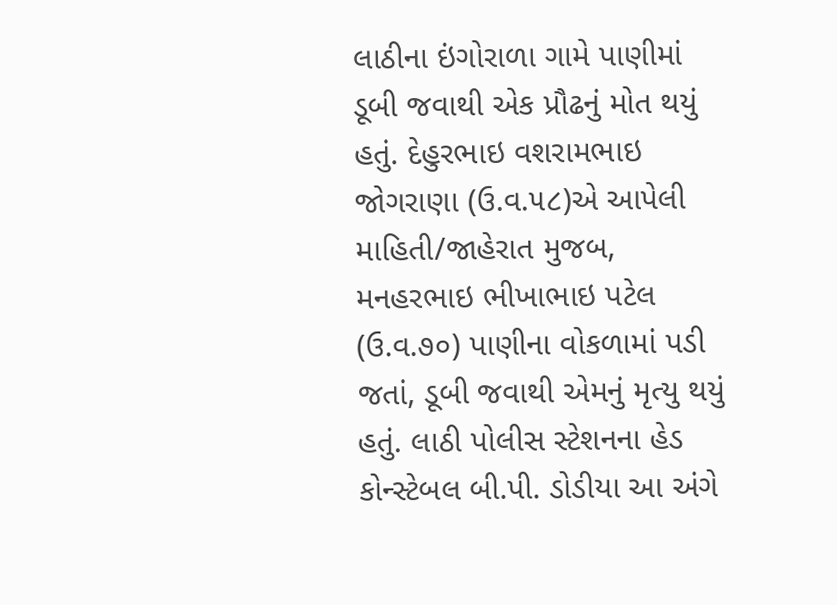લાઠીના ઇંગોરાળા ગામે પાણીમાં ડૂબી જવાથી એક પ્રૌઢનું મોત થયું હતું. દેહુરભાઇ વશરામભાઇ જોગરાણા (ઉ.વ.૫૮)એ આપેલી માહિતી/જાહેરાત મુજબ, મનહરભાઇ ભીખાભાઇ પટેલ (ઉ.વ.૭૦) પાણીના વોકળામાં પડી જતાં, ડૂબી જવાથી એમનું મૃત્યુ થયું હતું. લાઠી પોલીસ સ્ટેશનના હેડ કોન્સ્ટેબલ બી.પી. ડોડીયા આ અંગે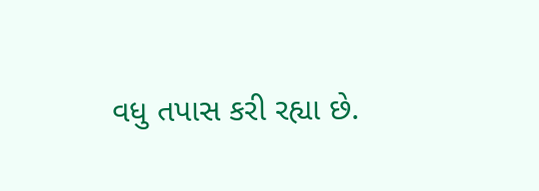વધુ તપાસ કરી રહ્યા છે.